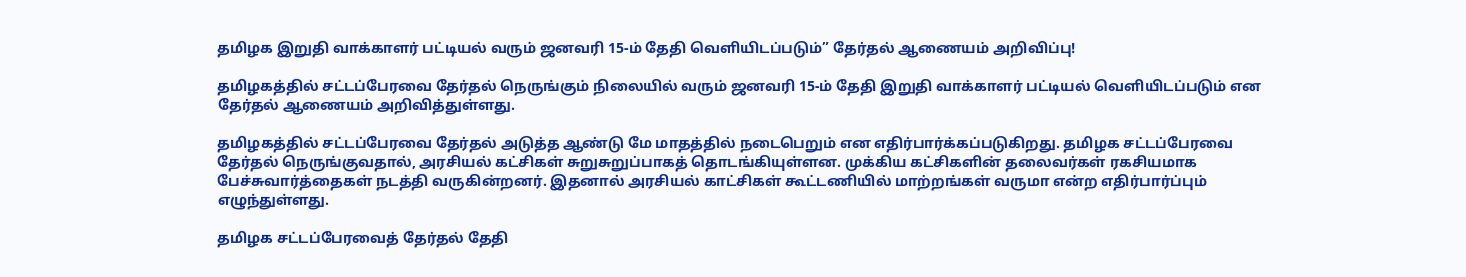தமிழக இறுதி வாக்காளர் பட்டியல் வரும் ஜனவரி 15-ம் தேதி வெளியிடப்படும்” தேர்தல் ஆணையம் அறிவிப்பு!

தமிழகத்தில் சட்டப்பேரவை தேர்தல் நெருங்கும் நிலையில் வரும் ஜனவரி 15-ம் தேதி இறுதி வாக்காளர் பட்டியல் வெளியிடப்படும் என தேர்தல் ஆணையம் அறிவித்துள்ளது.

தமிழகத்தில் சட்டப்பேரவை தேர்தல் அடுத்த ஆண்டு மே மாதத்தில் நடைபெறும் என எதிர்பார்க்கப்படுகிறது. தமிழக சட்டப்பேரவை தேர்தல் நெருங்குவதால், அரசியல் கட்சிகள் சுறுசுறுப்பாகத் தொடங்கியுள்ளன. முக்கிய கட்சிகளின் தலைவர்கள் ரகசியமாக பேச்சுவார்த்தைகள் நடத்தி வருகின்றனர். இதனால் அரசியல் காட்சிகள் கூட்டணியில் மாற்றங்கள் வருமா என்ற எதிர்பார்ப்பும் எழுந்துள்ளது.

தமிழக சட்டப்பேரவைத் தேர்தல் தேதி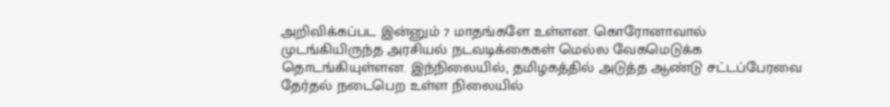அறிவிக்கப்பட இன்னும் 7 மாதங்களே உள்ளன. கொரோனாவால் முடங்கியிருந்த அரசியல் நடவடிக்கைகள் மெல்ல வேகமெடுக்க தொடங்கியுள்ளன. இந்நிலையில், தமிழகத்தில் அடுத்த ஆண்டு சட்டப்பேரவை தேர்தல் நடைபெற உள்ள நிலையில்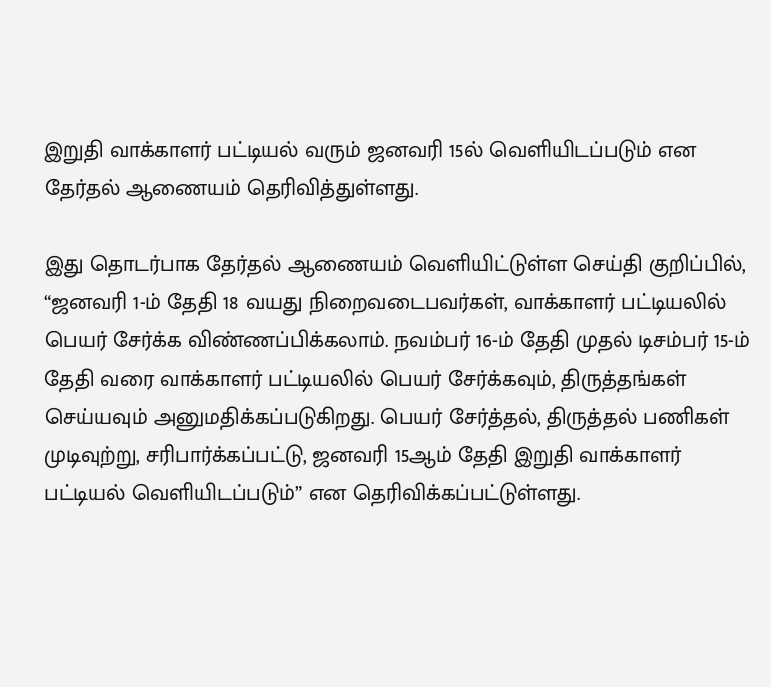இறுதி வாக்காளர் பட்டியல் வரும் ஜனவரி 15ல் வெளியிடப்படும் என தேர்தல் ஆணையம் தெரிவித்துள்ளது.

இது தொடர்பாக தேர்தல் ஆணையம் வெளியிட்டுள்ள செய்தி குறிப்பில், “ஜனவரி 1-ம் தேதி 18 வயது நிறைவடைபவர்கள், வாக்காளர் பட்டியலில் பெயர் சேர்க்க விண்ணப்பிக்கலாம். நவம்பர் 16-ம் தேதி முதல் டிசம்பர் 15-ம் தேதி வரை வாக்காளர் பட்டியலில் பெயர் சேர்க்கவும், திருத்தங்கள் செய்யவும் அனுமதிக்கப்படுகிறது. பெயர் சேர்த்தல், திருத்தல் பணிகள் முடிவுற்று, சரிபார்க்கப்பட்டு, ஜனவரி 15ஆம் தேதி இறுதி வாக்காளர் பட்டியல் வெளியிடப்படும்” என தெரிவிக்கப்பட்டுள்ளது.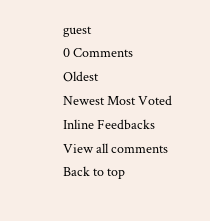guest
0 Comments
Oldest
Newest Most Voted
Inline Feedbacks
View all comments
Back to top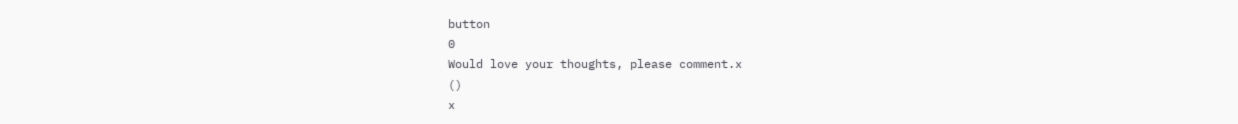button
0
Would love your thoughts, please comment.x
()
x